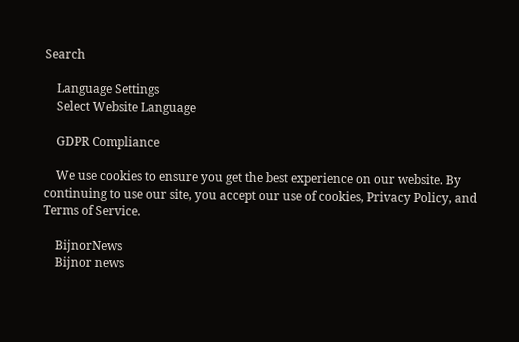Search

    Language Settings
    Select Website Language

    GDPR Compliance

    We use cookies to ensure you get the best experience on our website. By continuing to use our site, you accept our use of cookies, Privacy Policy, and Terms of Service.

    BijnorNews
    Bijnor news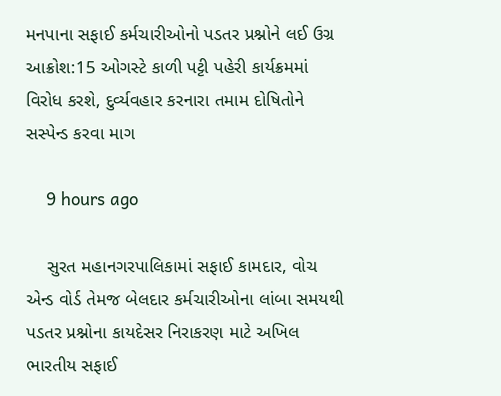મનપાના સફાઈ કર્મચારીઓનો પડતર પ્રશ્નોને લઈ ઉગ્ર આક્રોશ:15 ઓગસ્ટે કાળી પટ્ટી પહેરી કાર્યક્રમમાં વિરોધ કરશે, દુર્વ્યવહાર કરનારા તમામ દોષિતોને સસ્પેન્ડ કરવા માગ

    9 hours ago

    સુરત મહાનગરપાલિકામાં સફાઈ કામદાર, વોચ એન્ડ વોર્ડ તેમજ બેલદાર કર્મચારીઓના લાંબા સમયથી પડતર પ્રશ્નોના કાયદેસર નિરાકરણ માટે અખિલ ભારતીય સફાઈ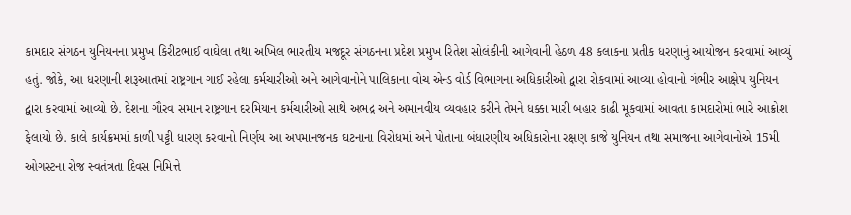કામદાર સંગઠન યુનિયનના પ્રમુખ કિરીટભાઈ વાઘેલા તથા અખિલ ભારતીય મજદૂર સંગઠનના પ્રદેશ પ્રમુખ રિતેશ સોલંકીની આગેવાની હેઠળ 48 કલાકના પ્રતીક ધરણાનું આયોજન કરવામાં આવ્યું હતું. જોકે, આ ધરણાની શરૂઆતમાં રાષ્ટ્રગાન ગાઈ રહેલા કર્મચારીઓ અને આગેવાનોને પાલિકાના વોચ એન્ડ વોર્ડ વિભાગના અધિકારીઓ દ્વારા રોકવામાં આવ્યા હોવાનો ગંભીર આક્ષેપ યુનિયન દ્વારા કરવામાં આવ્યો છે. દેશના ગૌરવ સમાન રાષ્ટ્રગાન દરમિયાન કર્મચારીઓ સાથે અભદ્ર અને અમાનવીય વ્યવહાર કરીને તેમને ધક્કા મારી બહાર કાઢી મૂકવામાં આવતા કામદારોમાં ભારે આક્રોશ ફેલાયો છે. કાલે કાર્યક્રમમાં કાળી પટ્ટી ધારણ કરવાનો નિર્ણય આ અપમાનજનક ઘટનાના વિરોધમાં અને પોતાના બંધારણીય અધિકારોના રક્ષણ કાજે યુનિયન તથા સમાજના આગેવાનોએ 15મી ઓગસ્ટના રોજ સ્વતંત્રતા દિવસ નિમિત્તે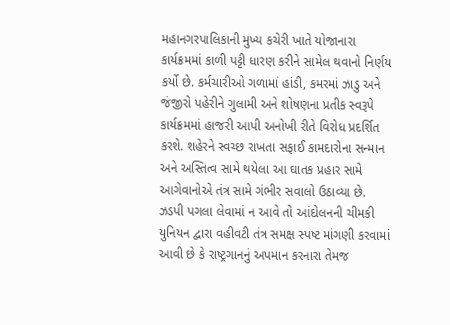મહાનગરપાલિકાની મુખ્ય કચેરી ખાતે યોજાનારા કાર્યક્રમમાં કાળી પટ્ટી ધારણ કરીને સામેલ થવાનો નિર્ણય કર્યો છે. કર્મચારીઓ ગળામાં હાંડી, કમરમાં ઝાડુ અને જંજીરો પહેરીને ગુલામી અને શોષણના પ્રતીક સ્વરૂપે કાર્યક્રમમાં હાજરી આપી અનોખી રીતે વિરોધ પ્રદર્શિત કરશે. શહેરને સ્વચ્છ રાખતા સફાઈ કામદારોના સન્માન અને અસ્તિત્વ સામે થયેલા આ ઘાતક પ્રહાર સામે આગેવાનોએ તંત્ર સામે ગંભીર સવાલો ઉઠાવ્યા છે. ઝડપી પગલા લેવામાં ન આવે તો આંદોલનની ચીમકી યુનિયન દ્વારા વહીવટી તંત્ર સમક્ષ સ્પષ્ટ માંગણી કરવામાં આવી છે કે રાષ્ટ્રગાનનું અપમાન કરનારા તેમજ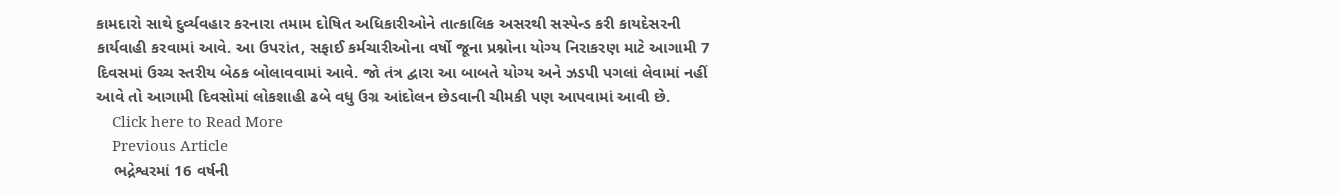કામદારો સાથે દુર્વ્યવહાર કરનારા તમામ દોષિત અધિકારીઓને તાત્કાલિક અસરથી સસ્પેન્ડ કરી કાયદેસરની કાર્યવાહી કરવામાં આવે. આ ઉપરાંત, સફાઈ કર્મચારીઓના વર્ષો જૂના પ્રશ્નોના યોગ્ય નિરાકરણ માટે આગામી 7 દિવસમાં ઉચ્ચ સ્તરીય બેઠક બોલાવવામાં આવે. જો તંત્ર દ્વારા આ બાબતે યોગ્ય અને ઝડપી પગલાં લેવામાં નહીં આવે તો આગામી દિવસોમાં લોકશાહી ઢબે વધુ ઉગ્ર આંદોલન છેડવાની ચીમકી પણ આપવામાં આવી છે.
    Click here to Read More
    Previous Article
    ભદ્રેશ્વરમાં 16 વર્ષની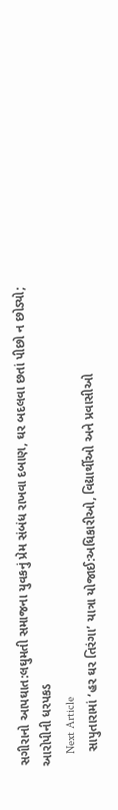સગીરાનો આપઘાત:લઘુમતી સમાજના યુવકનું પ્રેમ સંબંધ રાખવા દબાણ, ઘર બદલવા છતાં પીછો ન છોડ્યો; આરોપીની ધરપકડ
    Next Article
    સાપુતારામાં ‘હર ઘર તિરંગા’ યાત્રા યોજાઈ:અધિકારીઓ, વિદ્યાર્થીઓ અને પ્રવાસીઓ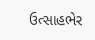ઉત્સાહભેર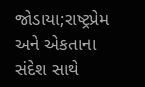જોડાયા;રાષ્ટ્રપ્રેમ અને એકતાના સંદેશ સાથે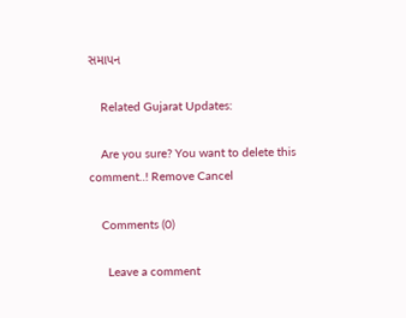સમાપન

    Related Gujarat Updates:

    Are you sure? You want to delete this comment..! Remove Cancel

    Comments (0)

      Leave a comment